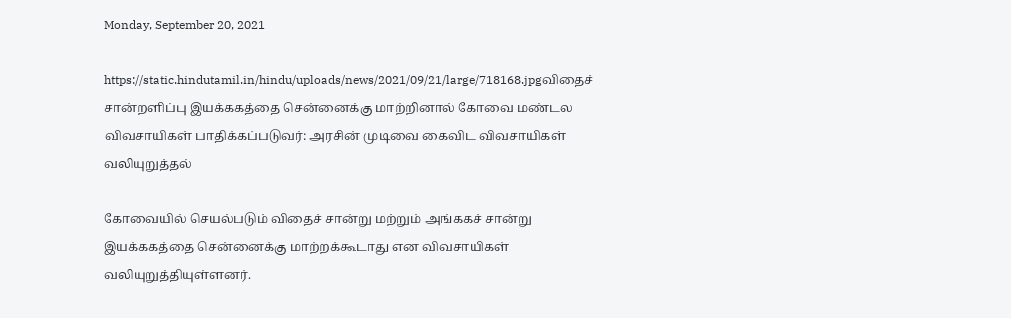Monday, September 20, 2021

https://static.hindutamil.in/hindu/uploads/news/2021/09/21/large/718168.jpgவிதைச் சான்றளிப்பு இயக்ககத்தை சென்னைக்கு மாற்றினால் கோவை மண்டல விவசாயிகள் பாதிக்கப்படுவர்: அரசின் முடிவை கைவிட விவசாயிகள் வலியுறுத்தல்

கோவையில் செயல்படும் விதைச் சான்று மற்றும் அங்ககச் சான்று இயக்ககத்தை சென்னைக்கு மாற்றக்கூடாது என விவசாயிகள் வலியுறுத்தியுள்ளனர்.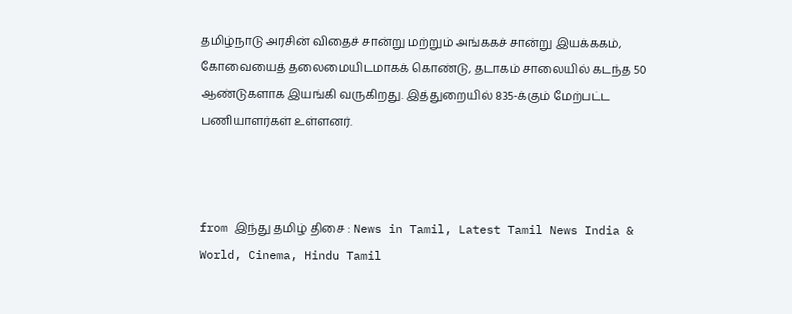தமிழ்நாடு அரசின் விதைச் சான்று மற்றும் அங்ககச் சான்று இயக்ககம், கோவையைத் தலைமையிடமாகக் கொண்டு, தடாகம் சாலையில் கடந்த 50 ஆண்டுகளாக இயங்கி வருகிறது. இத்துறையில் 835-க்கும் மேற்பட்ட பணியாளர்கள் உள்ளனர்.



from இந்து தமிழ் திசை : News in Tamil, Latest Tamil News India & World, Cinema, Hindu Tamil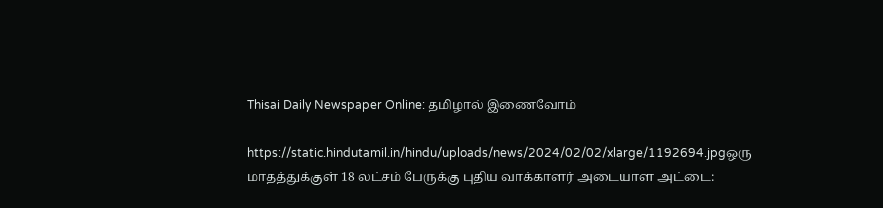Thisai Daily Newspaper Online: தமிழால் இணைவோம்

https://static.hindutamil.in/hindu/uploads/news/2024/02/02/xlarge/1192694.jpgஒரு மாதத்துக்குள் 18 லட்சம் பேருக்கு புதிய வாக்காளர் அடையாள அட்டை: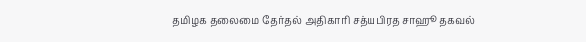தமிழக தலைமை தேர்தல் அதிகாரி சத்யபிரத சாஹூ தகவல்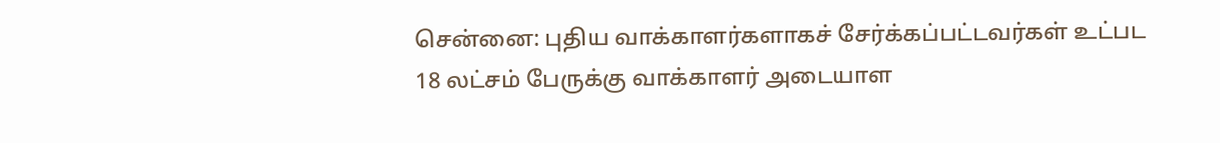சென்னை: புதிய வாக்காளர்களாகச் சேர்க்கப்பட்டவர்கள் உட்பட 18 லட்சம் பேருக்கு வாக்காளர் அடையாள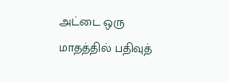அட்டை ஒரு மாதத்தில் பதிவுத்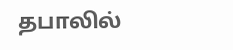தபாலில்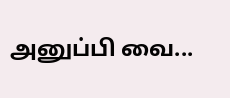அனுப்பி வை...